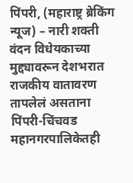पिंपरी, (महाराष्ट्र ब्रेकिंग न्यूज) – नारी शक्ती वंदन विधेयकाच्या मुद्द्यावरून देशभरात राजकीय वातावरण तापलेलं असताना पिंपरी-चिंचवड महानगरपालिकेतही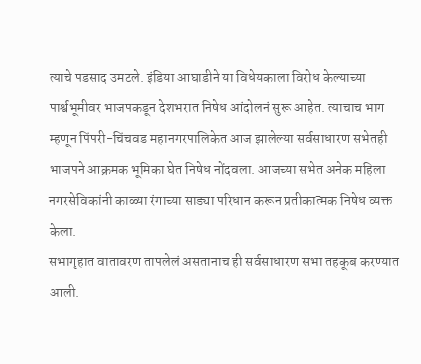त्याचे पडसाद उमटले. इंडिया आघाडीने या विधेयकाला विरोध केल्याच्या पार्श्वभूमीवर भाजपकडून देशभरात निषेध आंदोलनं सुरू आहेत. त्याचाच भाग म्हणून पिंपरी-चिंचवड महानगरपालिकेत आज झालेल्या सर्वसाधारण सभेतही भाजपने आक्रमक भूमिका घेत निषेध नोंदवला. आजच्या सभेत अनेक महिला नगरसेविकांनी काळ्या रंगाच्या साड्या परिधान करून प्रतीकात्मक निषेध व्यक्त केला.
सभागृहात वातावरण तापलेलं असतानाच ही सर्वसाधारण सभा तहकूब करण्यात आली.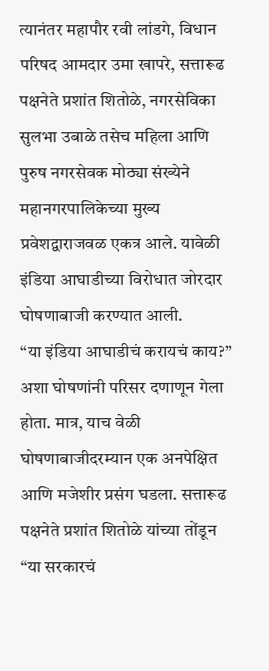त्यानंतर महापौर रवी लांडगे, विधान परिषद आमदार उमा खापरे, सत्तारूढ पक्षनेते प्रशांत शितोळे, नगरसेविका सुलभा उबाळे तसेच महिला आणि पुरुष नगरसेवक मोठ्या संख्येने महानगरपालिकेच्या मुख्य प्रवेशद्वाराजवळ एकत्र आले. यावेळी इंडिया आघाडीच्या विरोधात जोरदार घोषणाबाजी करण्यात आली.
“या इंडिया आघाडीचं करायचं काय?” अशा घोषणांनी परिसर दणाणून गेला होता. मात्र, याच वेळी घोषणाबाजीदरम्यान एक अनपेक्षित आणि मजेशीर प्रसंग घडला. सत्तारूढ पक्षनेते प्रशांत शितोळे यांच्या तोंडून “या सरकारचं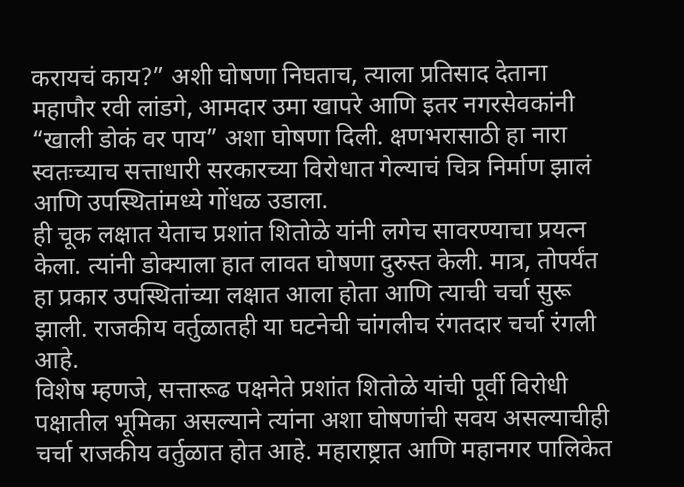करायचं काय?” अशी घोषणा निघताच, त्याला प्रतिसाद देताना महापौर रवी लांडगे, आमदार उमा खापरे आणि इतर नगरसेवकांनी “खाली डोकं वर पाय” अशा घोषणा दिली. क्षणभरासाठी हा नारा स्वतःच्याच सत्ताधारी सरकारच्या विरोधात गेल्याचं चित्र निर्माण झालं आणि उपस्थितांमध्ये गोंधळ उडाला.
ही चूक लक्षात येताच प्रशांत शितोळे यांनी लगेच सावरण्याचा प्रयत्न केला. त्यांनी डोक्याला हात लावत घोषणा दुरुस्त केली. मात्र, तोपर्यंत हा प्रकार उपस्थितांच्या लक्षात आला होता आणि त्याची चर्चा सुरू झाली. राजकीय वर्तुळातही या घटनेची चांगलीच रंगतदार चर्चा रंगली आहे.
विशेष म्हणजे, सत्तारूढ पक्षनेते प्रशांत शितोळे यांची पूर्वी विरोधी पक्षातील भूमिका असल्याने त्यांना अशा घोषणांची सवय असल्याचीही चर्चा राजकीय वर्तुळात होत आहे. महाराष्ट्रात आणि महानगर पालिकेत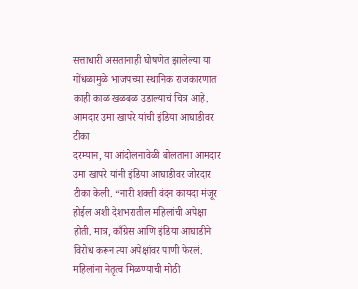सत्ताधारी असतानाही घोषणेत झालेल्या या गोंधळामुळे भाजपच्या स्थानिक राजकारणात काही काळ खळबळ उडाल्याचं चित्र आहे.
आमदार उमा खापरे यांची इंडिया आघाडीवर टीका
दरम्यान, या आंदोलनावेळी बोलताना आमदार उमा खापरे यांनी इंडिया आघाडीवर जोरदार टीका केली. “नारी शक्ती वंदन कायदा मंजूर होईल अशी देशभरातील महिलांची अपेक्षा होती. मात्र, काँग्रेस आणि इंडिया आघाडीने विरोध करून त्या अपेक्षांवर पाणी फेरलं. महिलांना नेतृत्व मिळण्याची मोठी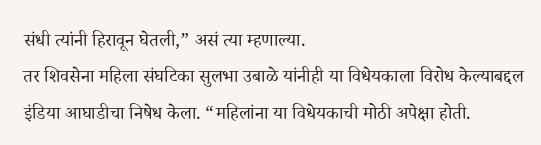संधी त्यांनी हिरावून घेतली,” असं त्या म्हणाल्या.
तर शिवसेना महिला संघटिका सुलभा उबाळे यांनीही या विधेयकाला विरोध केल्याबद्दल इंडिया आघाडीचा निषेध केला. “महिलांना या विधेयकाची मोठी अपेक्षा होती.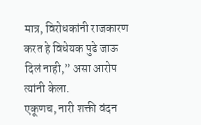मात्र, विरोधकांनी राजकारण करत हे विधेयक पुढे जाऊ दिलं नाही,” असा आरोप त्यांनी केला.
एकूणच, नारी शक्ती वंदन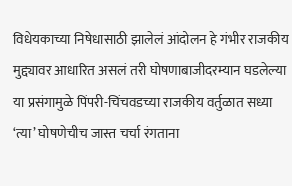विधेयकाच्या निषेधासाठी झालेलं आंदोलन हे गंभीर राजकीय मुद्द्यावर आधारित असलं तरी घोषणाबाजीदरम्यान घडलेल्या या प्रसंगामुळे पिंपरी-चिंचवडच्या राजकीय वर्तुळात सध्या ‘त्या’ घोषणेचीच जास्त चर्चा रंगताना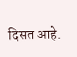दिसत आहे.